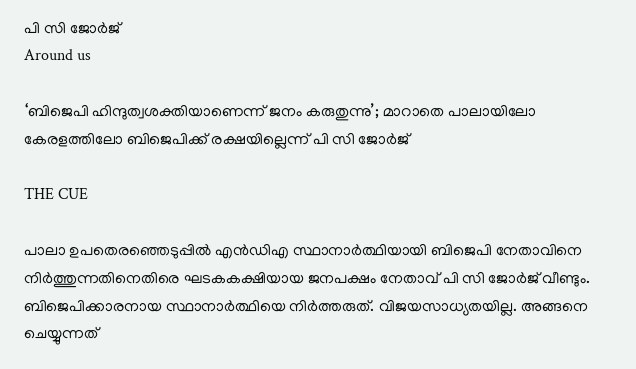പി സി ജോര്‍ജ്
Around us

‘ബിജെപി ഹിന്ദുത്വശക്തിയാണെന്ന് ജനം കരുതുന്നു’; മാറാതെ പാലായിലോ കേരളത്തിലോ ബിജെപിക്ക് രക്ഷയില്ലെന്ന് പി സി ജോര്‍ജ്

THE CUE

പാലാ ഉപതെരഞ്ഞെടുപ്പില്‍ എന്‍ഡിഎ സ്ഥാനാര്‍ത്ഥിയായി ബിജെപി നേതാവിനെ നിര്‍ത്തുന്നതിനെതിരെ ഘടകകക്ഷിയായ ജനപക്ഷം നേതാവ് പി സി ജോര്‍ജ് വീണ്ടും. ബിജെപിക്കാരനായ സ്ഥാനാര്‍ത്ഥിയെ നിര്‍ത്തരുത്. വിജയസാധ്യതയില്ല. അങ്ങനെ ചെയ്യുന്നത്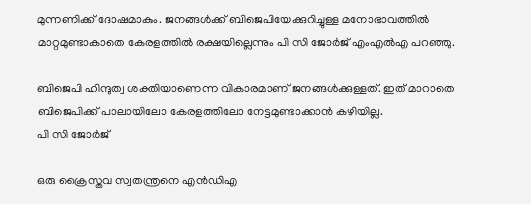മുന്നണിക്ക് ദോഷമാകും. ജനങ്ങള്‍ക്ക് ബിജെപിയേക്കുറിച്ചുള്ള മനോഭാവത്തില്‍ മാറ്റമുണ്ടാകാതെ കേരളത്തില്‍ രക്ഷയില്ലെന്നും പി സി ജോര്‍ജ് എംഎല്‍എ പറഞ്ഞു.

ബിജെപി ഹിന്ദുത്വ ശക്തിയാണെന്ന വികാരമാണ് ജനങ്ങള്‍ക്കുള്ളത്. ഇത് മാറാതെ ബിജെപിക്ക് പാലായിലോ കേരളത്തിലോ നേട്ടമുണ്ടാക്കാന്‍ കഴിയില്ല.
പി സി ജോര്‍ജ്

ഒരു ക്രൈസ്തവ സ്വതന്ത്രനെ എന്‍ഡിഎ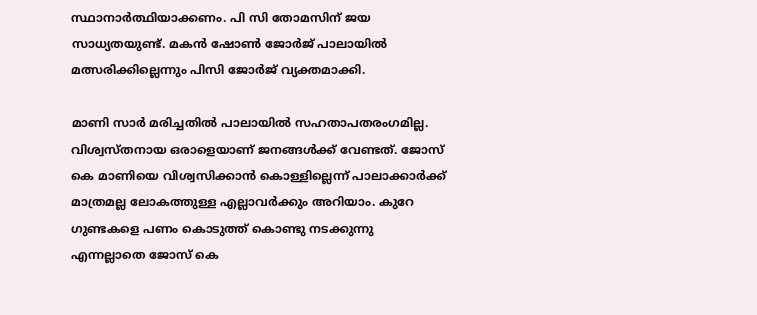സ്ഥാനാര്‍ത്ഥിയാക്കണം. പി സി തോമസിന് ജയ സാധ്യതയുണ്ട്. മകന്‍ ഷോണ്‍ ജോര്‍ജ് പാലായില്‍ മത്സരിക്കില്ലെന്നും പിസി ജോര്‍ജ് വ്യക്തമാക്കി.

മാണി സാര്‍ മരിച്ചതില്‍ പാലായില്‍ സഹതാപതരംഗമില്ല. വിശ്വസ്തനായ ഒരാളെയാണ് ജനങ്ങള്‍ക്ക് വേണ്ടത്. ജോസ് കെ മാണിയെ വിശ്വസിക്കാന്‍ കൊള്ളില്ലെന്ന് പാലാക്കാര്‍ക്ക് മാത്രമല്ല ലോകത്തുള്ള എല്ലാവര്‍ക്കും അറിയാം. കുറേ ഗുണ്ടകളെ പണം കൊടുത്ത് കൊണ്ടു നടക്കുന്നു എന്നല്ലാതെ ജോസ് കെ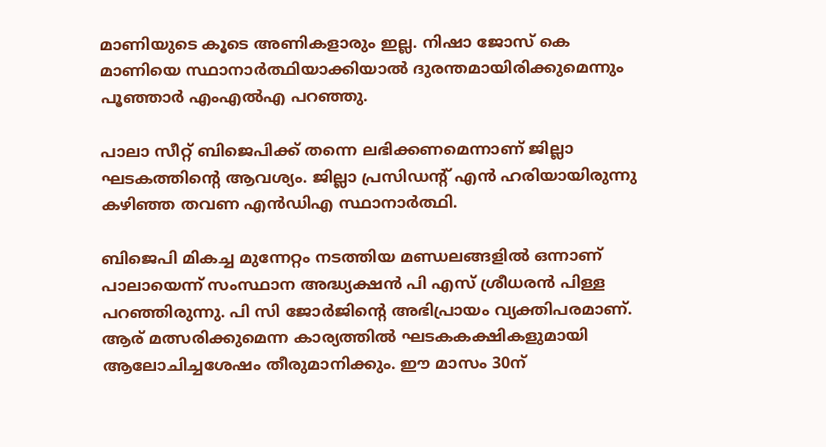മാണിയുടെ കൂടെ അണികളാരും ഇല്ല. നിഷാ ജോസ് കെ മാണിയെ സ്ഥാനാര്‍ത്ഥിയാക്കിയാല്‍ ദുരന്തമായിരിക്കുമെന്നും പൂഞ്ഞാര്‍ എംഎല്‍എ പറഞ്ഞു.

പാലാ സീറ്റ് ബിജെപിക്ക് തന്നെ ലഭിക്കണമെന്നാണ് ജില്ലാ ഘടകത്തിന്റെ ആവശ്യം. ജില്ലാ പ്രസിഡന്റ് എന്‍ ഹരിയായിരുന്നു കഴിഞ്ഞ തവണ എന്‍ഡിഎ സ്ഥാനാര്‍ത്ഥി.

ബിജെപി മികച്ച മുന്നേറ്റം നടത്തിയ മണ്ഡലങ്ങളില്‍ ഒന്നാണ് പാലായെന്ന് സംസ്ഥാന അദ്ധ്യക്ഷന്‍ പി എസ് ശ്രീധരന്‍ പിള്ള പറഞ്ഞിരുന്നു. പി സി ജോര്‍ജിന്റെ അഭിപ്രായം വ്യക്തിപരമാണ്. ആര് മത്സരിക്കുമെന്ന കാര്യത്തില്‍ ഘടകകക്ഷികളുമായി ആലോചിച്ചശേഷം തീരുമാനിക്കും. ഈ മാസം 30ന്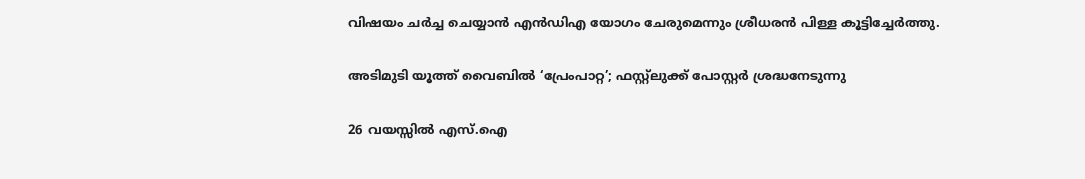വിഷയം ചര്‍ച്ച ചെയ്യാന്‍ എന്‍ഡിഎ യോഗം ചേരുമെന്നും ശ്രീധരന്‍ പിള്ള കൂട്ടിച്ചേര്‍ത്തു.

അടിമുടി യൂത്ത് വൈബിൽ ‘പ്രേംപാറ്റ’; ഫസ്റ്റ്ലുക്ക്‌ പോസ്റ്റർ ശ്രദ്ധനേടുന്നു

26 വയസ്സിൽ എസ്.ഐ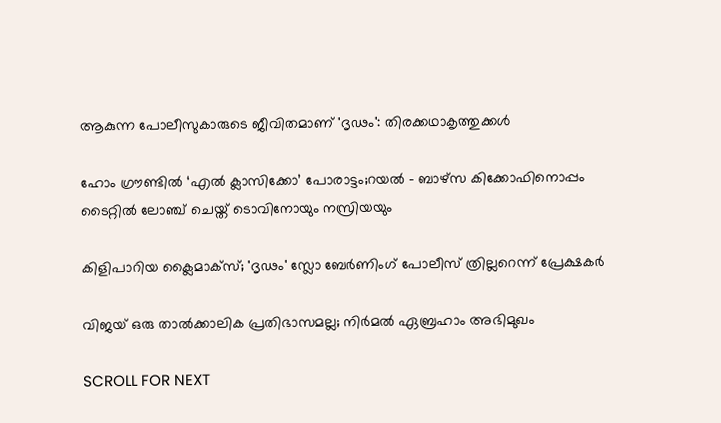ആകുന്ന പോലീസുകാരുടെ ജീവിതമാണ് 'ദൃഢം': തിരക്കഥാകൃത്തുക്കള്‍

ഹോം ഗ്രൗണ്ടിൽ ‘എൽ ക്ലാസിക്കോ’ പോരാട്ടം;റയല്‍ - ബാഴ്‌സ കിക്കോഫിനൊപ്പം ടൈറ്റിൽ ലോഞ്ച് ചെയ്ത് ടൊവിനോയും നസ്രിയയും

കിളിപാറിയ ക്ലൈമാക്സ്; 'ദൃഢം' സ്ലോ ബേർണിംഗ് പോലീസ് ത്രില്ലറെന്ന് പ്രേക്ഷകർ

വിജയ് ഒരു താല്‍ക്കാലിക പ്രതിഭാസമല്ല; നിര്‍മല്‍ ഏബ്രഹാം അഭിമുഖം

SCROLL FOR NEXT